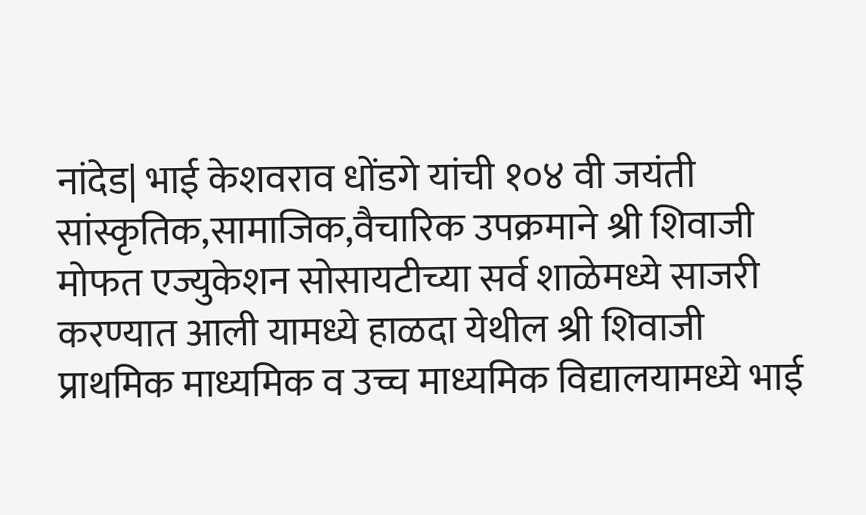नांदेड| भाई केशवराव धोंडगे यांची १०४ वी जयंती सांस्कृतिक,सामाजिक,वैचारिक उपक्रमाने श्री शिवाजी मोफत एज्युकेशन सोसायटीच्या सर्व शाळेमध्ये साजरी करण्यात आली यामध्ये हाळदा येथील श्री शिवाजी प्राथमिक माध्यमिक व उच्च माध्यमिक विद्यालयामध्ये भाई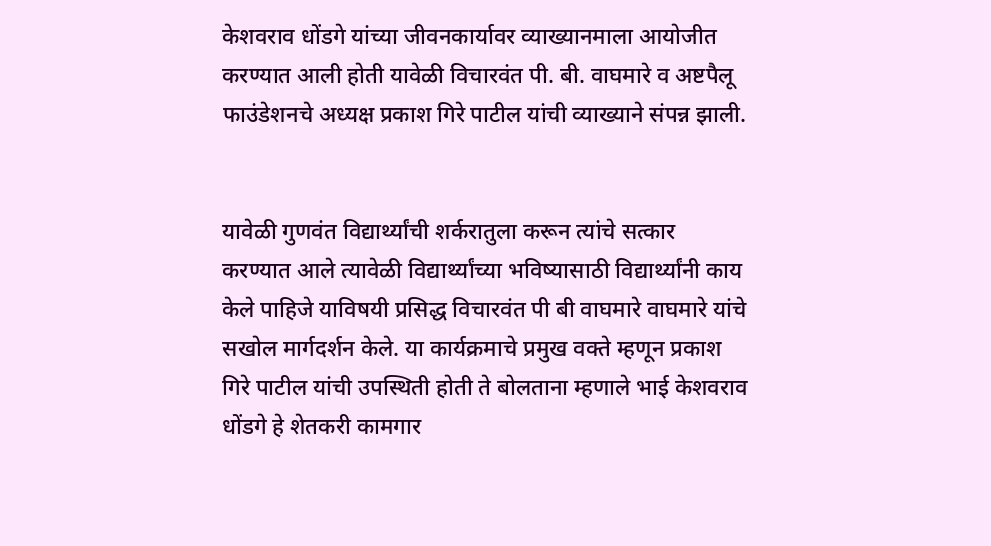केशवराव धोंडगे यांच्या जीवनकार्यावर व्याख्यानमाला आयोजीत करण्यात आली होती यावेळी विचारवंत पी. बी. वाघमारे व अष्टपैलू फाउंडेशनचे अध्यक्ष प्रकाश गिरे पाटील यांची व्याख्याने संपन्न झाली.


यावेळी गुणवंत विद्यार्थ्यांची शर्करातुला करून त्यांचे सत्कार करण्यात आले त्यावेळी विद्यार्थ्यांच्या भविष्यासाठी विद्यार्थ्यांनी काय केले पाहिजे याविषयी प्रसिद्ध विचारवंत पी बी वाघमारे वाघमारे यांचे सखोल मार्गदर्शन केले. या कार्यक्रमाचे प्रमुख वक्ते म्हणून प्रकाश गिरे पाटील यांची उपस्थिती होती ते बोलताना म्हणाले भाई केशवराव धोंडगे हे शेतकरी कामगार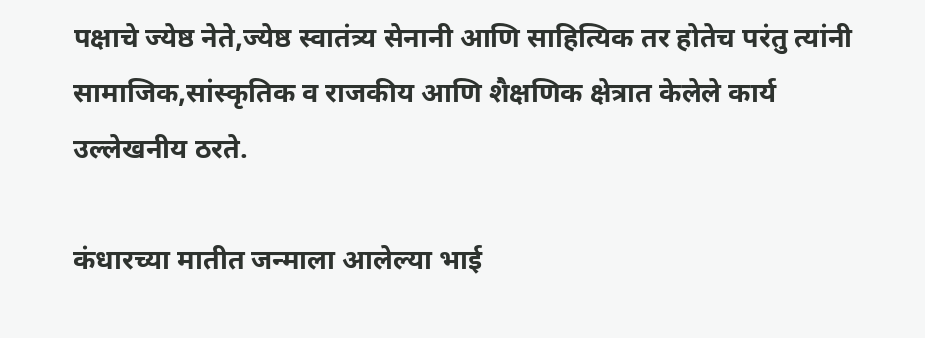पक्षाचे ज्येष्ठ नेते,ज्येष्ठ स्वातंत्र्य सेनानी आणि साहित्यिक तर होतेच परंतु त्यांनी सामाजिक,सांस्कृतिक व राजकीय आणि शैक्षणिक क्षेत्रात केलेले कार्य उल्लेखनीय ठरते.

कंधारच्या मातीत जन्माला आलेल्या भाई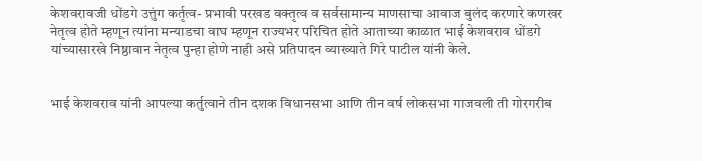केशवरावजी धोंडगे उत्तुंग कर्तृत्व- प्रभावी परखड वक्तृत्व व सर्वसामान्य माणसाचा आवाज बुलंद करणारे कणखर नेतृत्व होते म्हणून त्यांना मन्याडचा वाघ म्हणून राज्यभर परिचित होते आताच्या काळात भाई केशवराव धोंडगे यांच्यासारखे निष्ठावान नेतृत्व पुन्हा होणे नाही असे प्रतिपादन व्याख्याते गिरे पाटील यांनी केले.


भाई केशवराव यांनी आपल्या कर्तुत्वाने तीन दशक विधानसभा आणि तीन वर्ष लोकसभा गाजवली ती गोरगरीब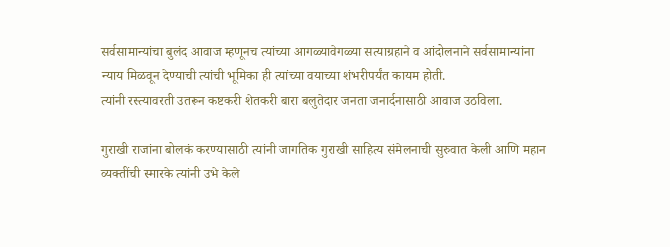सर्वसामान्यांचा बुलंद आवाज म्हणूनच त्यांच्या आगळ्यावेगळ्या सत्याग्रहाने व आंदोलनाने सर्वसामान्यांना न्याय मिळवून देण्याची त्यांची भूमिका ही त्यांच्या वयाच्या शंभरीपर्यंत कायम होती.
त्यांनी रस्त्यावरती उतरून कष्टकरी शेतकरी बारा बलुतेदार जनता जनार्दनासाठी आवाज उठविला.

गुराखी राजांना बोलकं करण्यासाठी त्यांनी जागतिक गुराखी साहित्य संमेलनाची सुरुवात केली आणि महान व्यक्तींची स्मारके त्यांनी उभे केले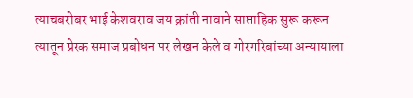त्याचबरोबर भाई केशवराव जय क्रांती नावाने साप्ताहिक सुरू करून त्यातून प्रेरक समाज प्रबोधन पर लेखन केले व गोरगरिबांच्या अन्यायाला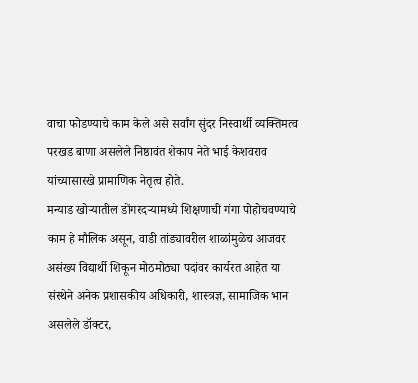वाचा फोडण्याचे काम केले असे सर्वांग सुंदर निस्वार्थी व्यक्तिमत्व परखड बाणा असलेले निष्ठावंत शेकाप नेते भाई केशवराव यांच्यासारखे प्रामाणिक नेतृत्व होते.
मन्याड खोऱ्यातील डोंगरदऱ्यामध्ये शिक्षणाची गंगा पोहोचवण्याचे काम हे मौलिक असून, वाडी तांड्यावरील शाळांमुळेच आजवर असंख्य विद्यार्थी शिकून मोठमोठ्या पदांवर कार्यरत आहेत या संस्थेने अनेक प्रशासकीय अधिकारी, शास्त्रज्ञ, सामाजिक भान असलेले डॉक्टर,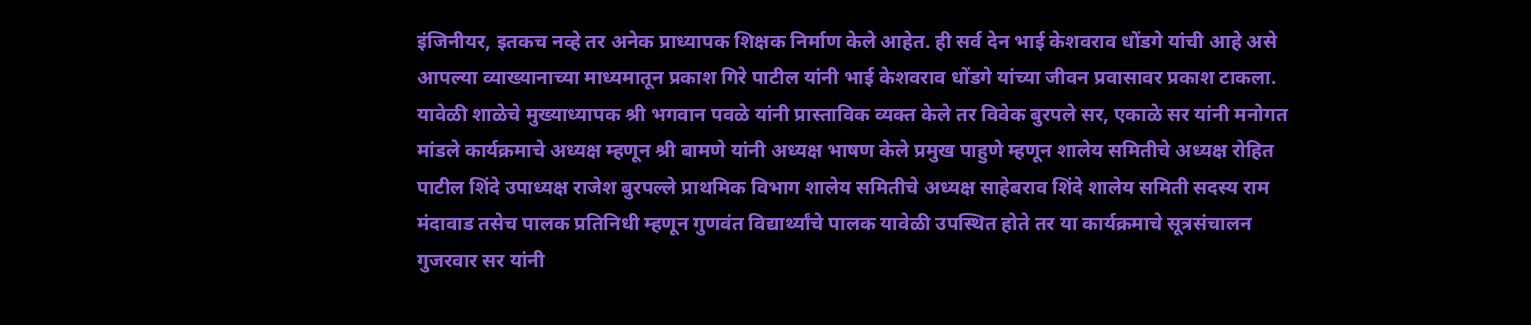इंजिनीयर, इतकच नव्हे तर अनेक प्राध्यापक शिक्षक निर्माण केले आहेत. ही सर्व देन भाई केशवराव धोंडगे यांची आहे असे आपल्या व्याख्यानाच्या माध्यमातून प्रकाश गिरे पाटील यांनी भाई केशवराव धोंडगे यांच्या जीवन प्रवासावर प्रकाश टाकला.
यावेळी शाळेचे मुख्याध्यापक श्री भगवान पवळे यांनी प्रास्ताविक व्यक्त केले तर विवेक बुरपले सर, एकाळे सर यांनी मनोगत मांडले कार्यक्रमाचे अध्यक्ष म्हणून श्री बामणे यांनी अध्यक्ष भाषण केले प्रमुख पाहुणे म्हणून शालेय समितीचे अध्यक्ष रोहित पाटील शिंदे उपाध्यक्ष राजेश बुरपल्ले प्राथमिक विभाग शालेय समितीचे अध्यक्ष साहेबराव शिंदे शालेय समिती सदस्य राम मंदावाड तसेच पालक प्रतिनिधी म्हणून गुणवंत विद्यार्थ्यांचे पालक यावेळी उपस्थित होते तर या कार्यक्रमाचे सूत्रसंचालन गुजरवार सर यांनी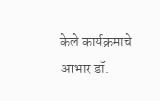केले कार्यक्रमाचे आभार डॉ.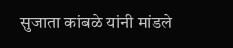सुजाता कांबळे यांनी मांडले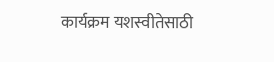कार्यक्रम यशस्वीतेसाठी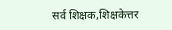सर्व शिक्षक,शिक्षकेत्तर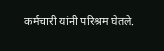कर्मचारी यांनी परिश्रम घेतले.